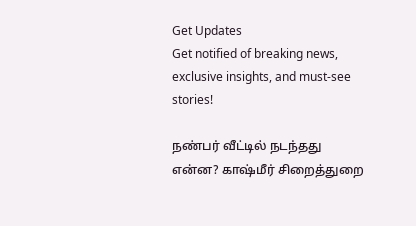Get Updates
Get notified of breaking news, exclusive insights, and must-see stories!

நண்பர் வீட்டில் நடந்தது என்ன? காஷ்மீர் சிறைத்துறை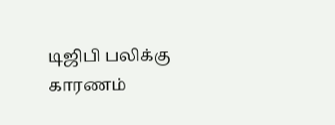டிஜிபி பலிக்கு காரணம்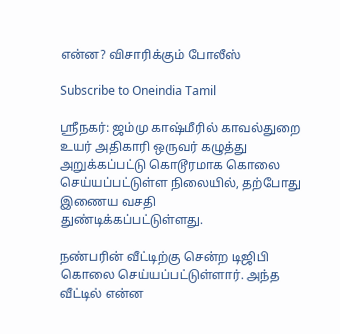என்ன? விசாரிக்கும் போலீஸ்

Subscribe to Oneindia Tamil

ஸ்ரீநகர்: ஜம்மு காஷ்மீரில் காவல்துறை உயர் அதிகாரி ஒருவர் கழுத்து அறுக்கப்பட்டு கொடூரமாக கொலை செய்யப்பட்டுள்ள நிலையில், தற்போது இணைய வசதி துண்டிக்கப்பட்டுள்ளது.

நண்பரின் வீட்டிற்கு சென்ற டிஜிபி கொலை செய்யப்பட்டுள்ளார். அந்த வீட்டில் என்ன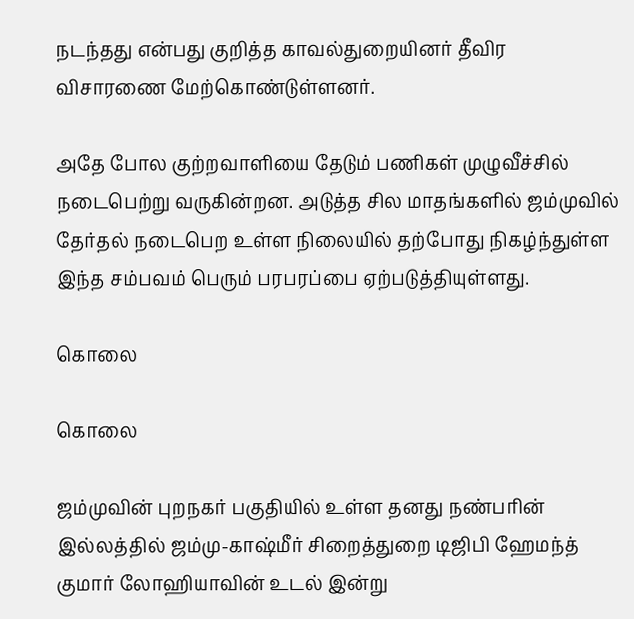நடந்தது என்பது குறித்த காவல்துறையினர் தீவிர விசாரணை மேற்கொண்டுள்ளனர்.

அதே போல குற்றவாளியை தேடும் பணிகள் முழுவீச்சில் நடைபெற்று வருகின்றன. அடுத்த சில மாதங்களில் ஜம்முவில் தேர்தல் நடைபெற உள்ள நிலையில் தற்போது நிகழ்ந்துள்ள இந்த சம்பவம் பெரும் பரபரப்பை ஏற்படுத்தியுள்ளது.

கொலை

கொலை

ஜம்முவின் புறநகர் பகுதியில் உள்ள தனது நண்பரின் இல்லத்தில் ஜம்மு-காஷ்மீர் சிறைத்துறை டிஜிபி ஹேமந்த் குமார் லோஹியாவின் உடல் இன்று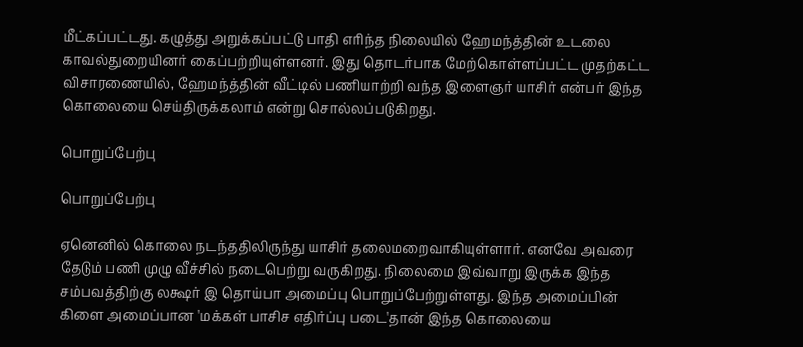மீட்கப்பட்டது. கழுத்து அறுக்கப்பட்டு பாதி எரிந்த நிலையில் ஹேமந்த்தின் உடலை காவல்துறையினர் கைப்பற்றியுள்ளனர். இது தொடர்பாக மேற்கொள்ளப்பட்ட முதற்கட்ட விசாரணையில், ஹேமந்த்தின் வீட்டில் பணியாற்றி வந்த இளைஞர் யாசிர் என்பர் இந்த கொலையை செய்திருக்கலாம் என்று சொல்லப்படுகிறது.

பொறுப்பேற்பு

பொறுப்பேற்பு

ஏனெனில் கொலை நடந்ததிலிருந்து யாசிர் தலைமறைவாகியுள்ளார். எனவே அவரை தேடும் பணி முழு வீச்சில் நடைபெற்று வருகிறது. நிலைமை இவ்வாறு இருக்க இந்த சம்பவத்திற்கு லக்ஷர் இ தொய்பா அமைப்பு பொறுப்பேற்றுள்ளது. இந்த அமைப்பின் கிளை அமைப்பான 'மக்கள் பாசிச எதிர்ப்பு படை'தான் இந்த கொலையை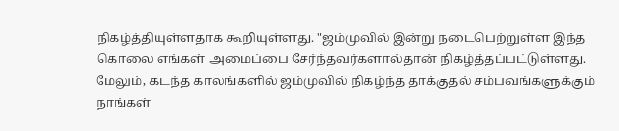நிகழ்த்தியுள்ளதாக கூறியுள்ளது. "ஜம்முவில் இன்று நடைபெற்றுள்ள இந்த கொலை எங்கள் அமைப்பை சேர்ந்தவர்களால்தான் நிகழ்த்தப்பட்டுள்ளது. மேலும், கடந்த காலங்களில் ஜம்முவில் நிகழ்ந்த தாக்குதல் சம்பவங்களுக்கும் நாங்கள்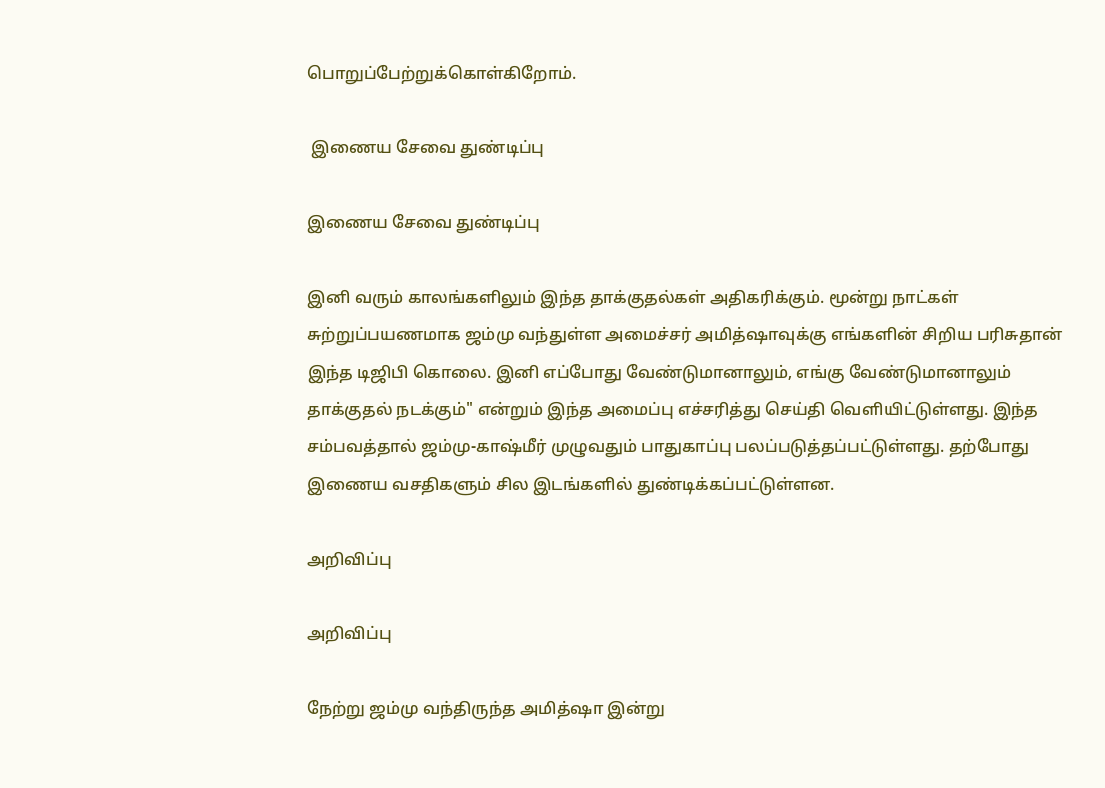பொறுப்பேற்றுக்கொள்கிறோம்.

 இணைய சேவை துண்டிப்பு

இணைய சேவை துண்டிப்பு

இனி வரும் காலங்களிலும் இந்த தாக்குதல்கள் அதிகரிக்கும். மூன்று நாட்கள் சுற்றுப்பயணமாக ஜம்மு வந்துள்ள அமைச்சர் அமித்ஷாவுக்கு எங்களின் சிறிய பரிசுதான் இந்த டிஜிபி கொலை. இனி எப்போது வேண்டுமானாலும், எங்கு வேண்டுமானாலும் தாக்குதல் நடக்கும்" என்றும் இந்த அமைப்பு எச்சரித்து செய்தி வெளியிட்டுள்ளது. இந்த சம்பவத்தால் ஜம்மு-காஷ்மீர் முழுவதும் பாதுகாப்பு பலப்படுத்தப்பட்டுள்ளது. தற்போது இணைய வசதிகளும் சில இடங்களில் துண்டிக்கப்பட்டுள்ளன.

அறிவிப்பு

அறிவிப்பு

நேற்று ஜம்மு வந்திருந்த அமித்ஷா இன்று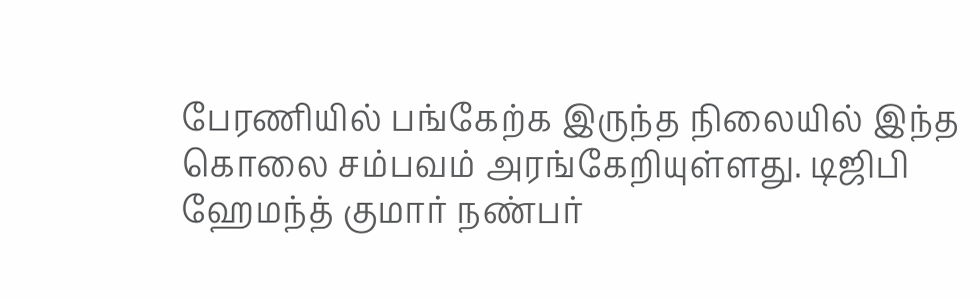பேரணியில் பங்கேற்க இருந்த நிலையில் இந்த கொலை சம்பவம் அரங்கேறியுள்ளது. டிஜிபி ஹேமந்த் குமார் நண்பர்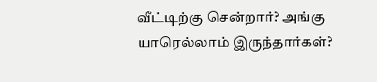வீட்டிற்கு சென்றார்? அங்கு யாரெல்லாம் இருந்தார்கள்?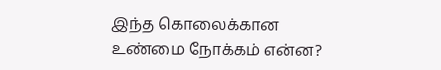இந்த கொலைக்கான உண்மை நோக்கம் என்ன?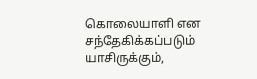கொலையாளி என சந்தேகிக்கப்படும் யாசிருக்கும்,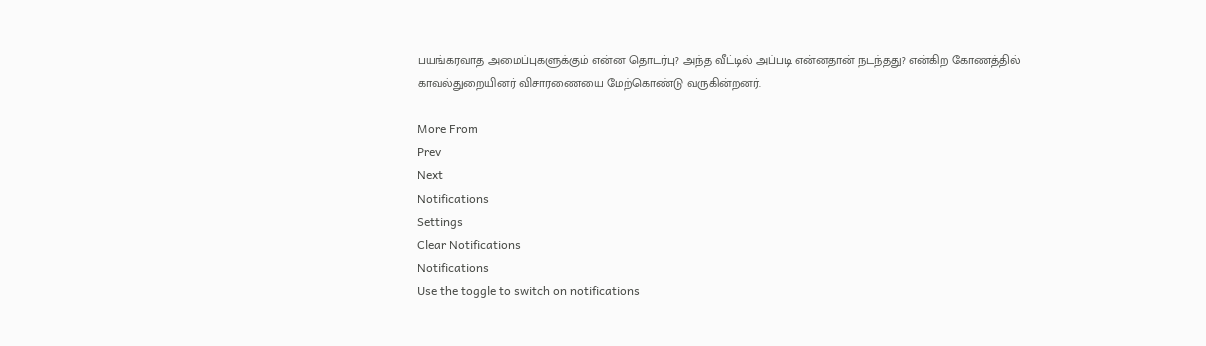பயங்கரவாத அமைப்புகளுக்கும் என்ன தொடர்பு? அந்த வீட்டில் அப்படி என்னதான் நடந்தது? என்கிற கோணத்தில் காவல்துறையினர் விசாரணையை மேற்கொண்டு வருகின்றனர்.

More From
Prev
Next
Notifications
Settings
Clear Notifications
Notifications
Use the toggle to switch on notifications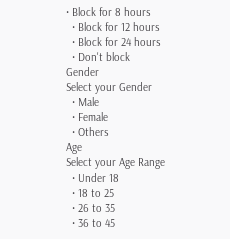• Block for 8 hours
  • Block for 12 hours
  • Block for 24 hours
  • Don't block
Gender
Select your Gender
  • Male
  • Female
  • Others
Age
Select your Age Range
  • Under 18
  • 18 to 25
  • 26 to 35
  • 36 to 45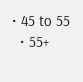• 45 to 55
  • 55+